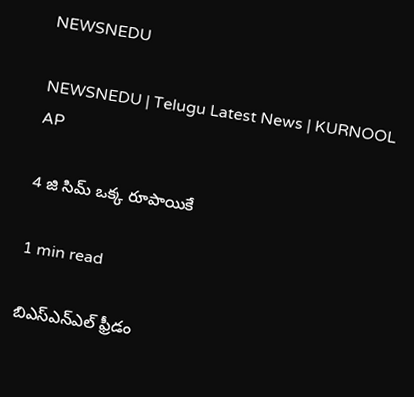NEWSNEDU

NEWSNEDU | Telugu Latest News | KURNOOL AP

4 జి సిమ్ ఒక్క రూపాయికే

1 min read

బిఎస్ఎన్ఎల్ ఫ్రీడం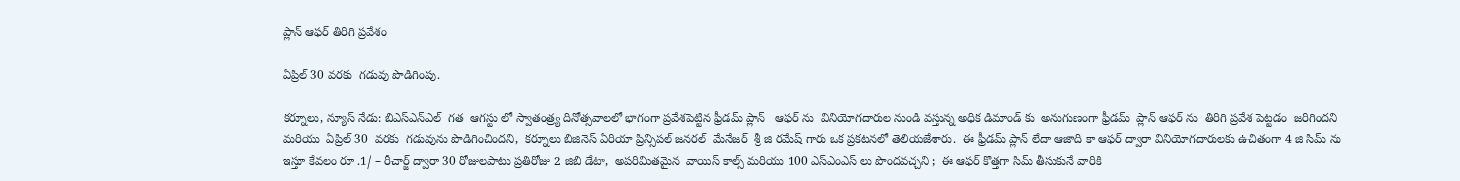ప్లాన్ ఆఫర్ తిరిగి ప్రవేశం

ఏప్రిల్ 30 వరకు  గడువు పొడిగింపు.

కర్నూలు, న్యూస్ నేడు: బిఎస్ఎన్ఎల్  గత  ఆగస్టు లో స్వాతంత్ర్య దినోత్సవాలలో భాగంగా ప్రవేశపెట్టిన ఫ్రీడమ్ ప్లాన్   ఆఫర్ ను  వినియోగదారుల నుండి వస్తున్న అధిక డిమాండ్ కు  అనుగుణంగా ఫ్రీడమ్  ప్లాన్ ఆఫర్ ను  తిరిగి ప్రవేశ పెట్టడం  జరిగిందని మరియు  ఏప్రిల్ 30  వరకు  గడువును పొడిగించిందని,  కర్నూలు బిజినెస్ ఏరియా ప్రిన్సిపల్ జనరల్  మేనేజర్  శ్రీ జి రమేష్ గారు ఒక ప్రకటనలో తెలియజేశారు.  ఈ ఫ్రీడమ్ ప్లాన్ లేదా ఆజాది కా ఆఫర్ ద్వారా వినియోగదారులకు ఉచితంగా 4 జి సిమ్ ను  ఇస్తూ కేవలం రూ .1/ – రీచార్జ్ ద్వారా 30 రోజులపాటు ప్రతిరోజు 2 జిబి డేటా,  అపరిమితమైన  వాయిస్ కాల్స్ మరియు 100 ఎస్ఎంఎస్ లు పొందవచ్చని ;  ఈ ఆఫర్ కొత్తగా సిమ్ తీసుకునే వారికి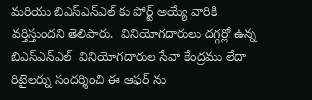మరియు బిఎస్ఎన్ఎల్ కు పోర్ట్ అయ్యే వారికి వర్తిస్తుందని తెలిపారు.  వినియోగదారులు దగ్గర్లో ఉన్న బిఎస్ఎన్ఎల్  వినియోగదారుల సేవా కేంద్రము లేదా రిటైలర్ను సందర్శించి ఈ ఆఫర్ ను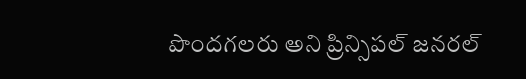పొందగలరు అని ప్రిన్సిపల్ జనరల్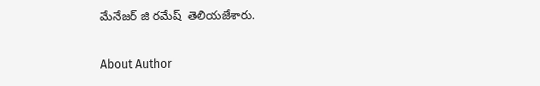మేనేజర్ జి రమేష్  తెలియజేశారు.

About Author